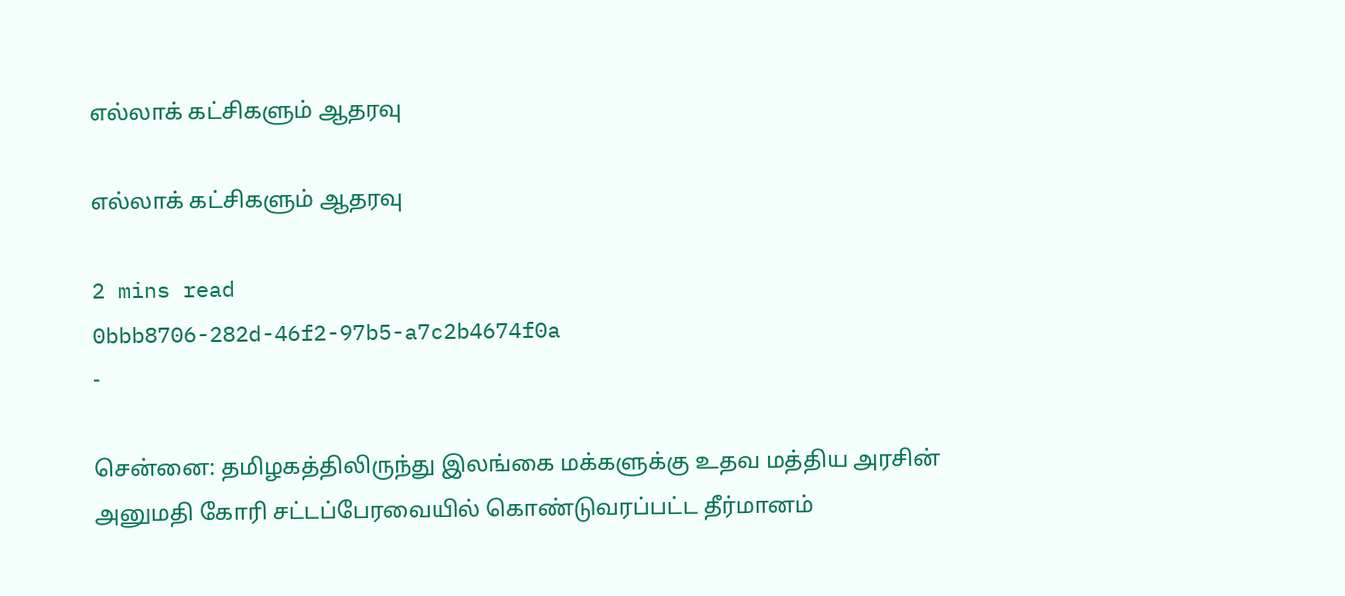எல்லாக் கட்சிகளும் ஆதரவு

எல்லாக் கட்சிகளும் ஆதரவு

2 mins read
0bbb8706-282d-46f2-97b5-a7c2b4674f0a
-

சென்னை: தமிழகத்திலிருந்து இலங்கை மக்களுக்கு உதவ மத்திய அரசின் அனுமதி கோரி சட்டப்பேரவையில் கொண்டுவரப்பட்ட தீர்மானம்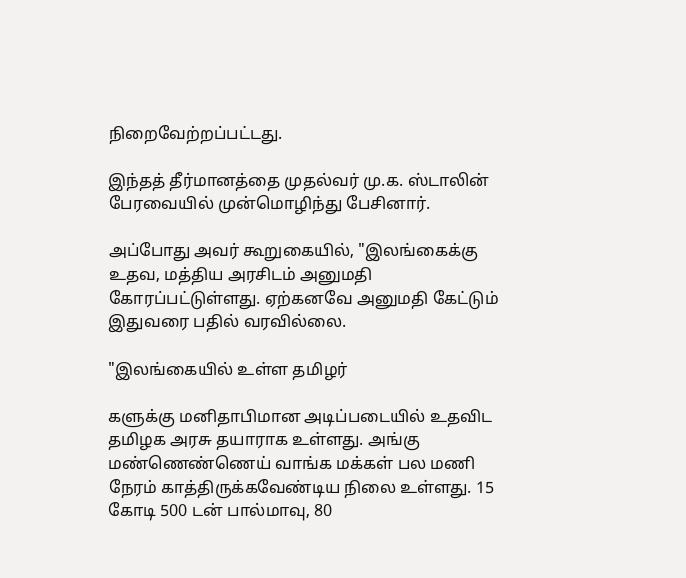நிறைவேற்றப்பட்டது.

இந்தத் தீர்மானத்தை முதல்வர் மு.க. ஸ்டாலின் பேரவையில் முன்மொழிந்து பேசினார்.

அப்போது அவர் கூறுகையில், "இலங்கைக்கு உதவ, மத்திய அரசிடம் அனுமதி கோரப்பட்டுள்ளது. ஏற்கனவே அனுமதி கேட்டும் இதுவரை பதில் வரவில்லை.

"இலங்கையில் உள்ள தமிழர்

களுக்கு மனிதாபிமான அடிப்படையில் உதவிட தமிழக அரசு தயாராக உள்ளது. அங்கு மண்ணெண்ணெய் வாங்க மக்கள் பல மணி நேரம் காத்திருக்கவேண்டிய நிலை உள்ளது. 15 கோடி 500 டன் பால்மாவு, 80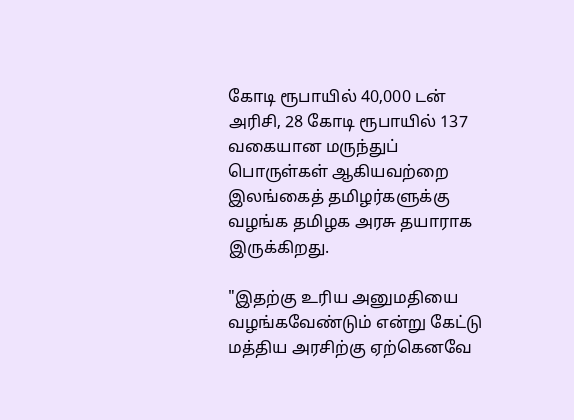கோடி ரூபாயில் 40,000 டன் அரிசி, 28 கோடி ரூபாயில் 137 வகையான மருந்துப் பொருள்கள் ஆகியவற்றை இலங்கைத் தமிழர்களுக்கு வழங்க தமிழக அரசு தயாராக இருக்கிறது.

"இதற்கு உரிய அனுமதியை வழங்கவேண்டும் என்று கேட்டு மத்திய அரசிற்கு ஏற்கெனவே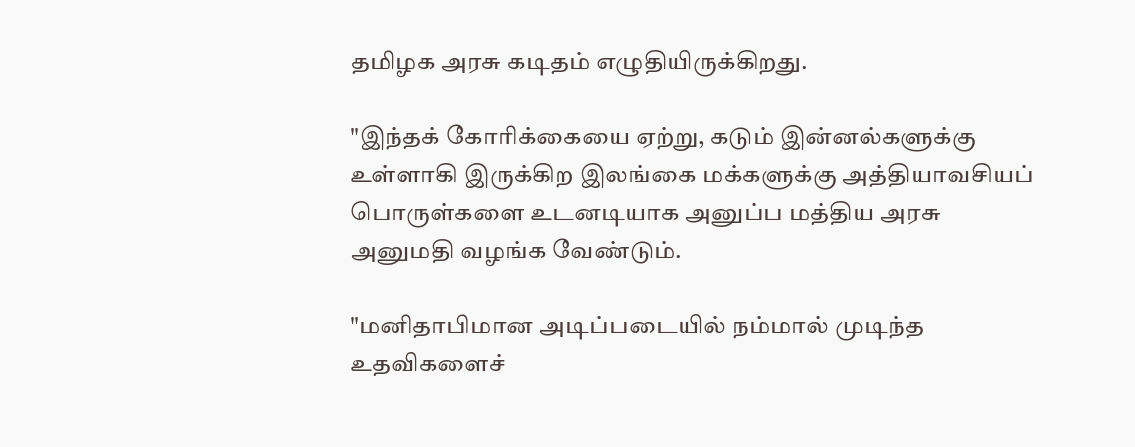தமிழக அரசு கடிதம் எழுதியிருக்கிறது.

"இந்தக் கோரிக்கையை ஏற்று, கடும் இன்னல்களுக்கு உள்ளாகி இருக்கிற இலங்கை மக்களுக்கு அத்தியாவசியப் பொருள்களை உடனடியாக அனுப்ப மத்திய அரசு அனுமதி வழங்க வேண்டும்.

"மனிதாபிமான அடிப்படையில் நம்மால் முடிந்த உதவிகளைச்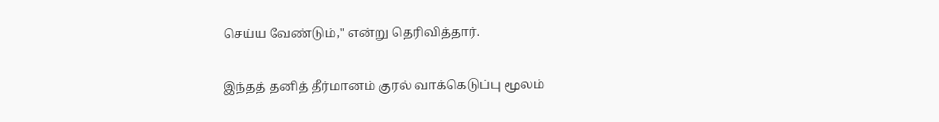செய்ய வேண்டும்," என்று தெரிவித்தார்.

இந்தத் தனித் தீர்மானம் குரல் வாக்கெடுப்பு மூலம்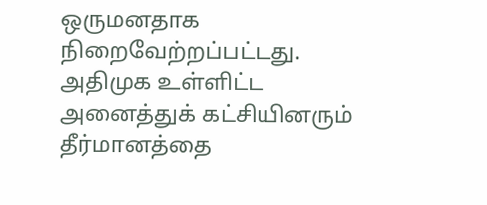ஒருமனதாக நிறைவேற்றப்பட்டது. அதிமுக உள்ளிட்ட அனைத்துக் கட்சியினரும் தீர்மானத்தை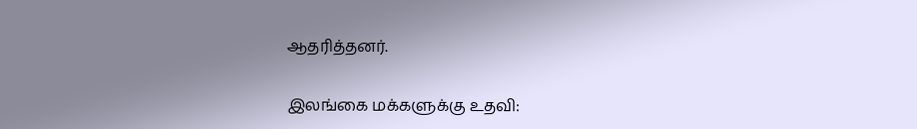ஆதரித்தனர்.

இலங்கை மக்களுக்கு உதவி: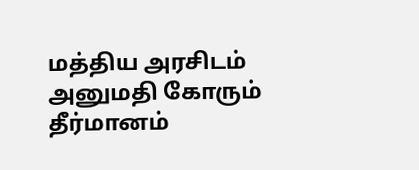மத்திய அரசிடம் அனுமதி கோரும் தீர்மானம்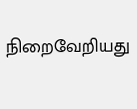நிறைவேறியது